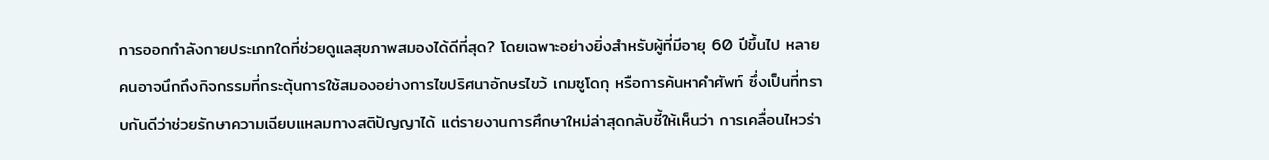การออกกำลังกายประเภทใดที่ช่วยดูแลสุขภาพสมองได้ดีที่สุด? โดยเฉพาะอย่างยิ่งสำหรับผู้ที่มีอายุ 60 ปีขึ้นไป หลายคนอาจนึกถึงกิจกรรมที่กระตุ้นการใช้สมองอย่างการไขปริศนาอักษรไขว้ เกมซูโดกุ หรือการค้นหาคำศัพท์ ซึ่งเป็นที่ทราบกันดีว่าช่วยรักษาความเฉียบแหลมทางสติปัญญาได้ แต่รายงานการศึกษาใหม่ล่าสุดกลับชี้ให้เห็นว่า การเคลื่อนไหวร่า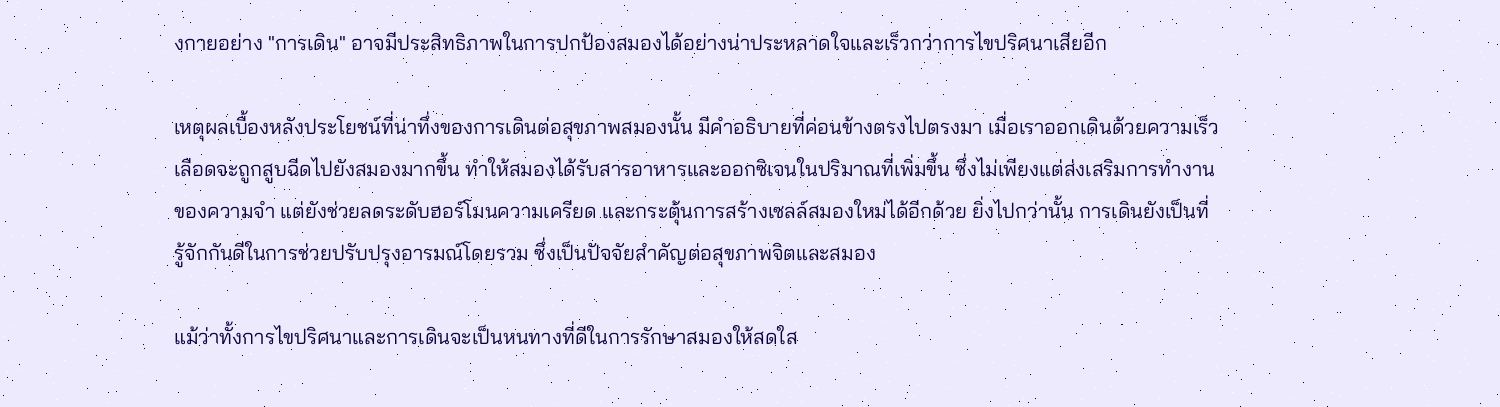งกายอย่าง "การเดิน" อาจมีประสิทธิภาพในการปกป้องสมองได้อย่างน่าประหลาดใจและเร็วกว่าการไขปริศนาเสียอีก

เหตุผลเบื้องหลังประโยชน์ที่น่าทึ่งของการเดินต่อสุขภาพสมองนั้น มีคำอธิบายที่ค่อนข้างตรงไปตรงมา เมื่อเราออกเดินด้วยความเร็ว เลือดจะถูกสูบฉีดไปยังสมองมากขึ้น ทำให้สมองได้รับสารอาหารและออกซิเจนในปริมาณที่เพิ่มขึ้น ซึ่งไม่เพียงแต่ส่งเสริมการทำงานของความจำ แต่ยังช่วยลดระดับฮอร์โมนความเครียด และกระตุ้นการสร้างเซลล์สมองใหม่ได้อีกด้วย ยิ่งไปกว่านั้น การเดินยังเป็นที่รู้จักกันดีในการช่วยปรับปรุงอารมณ์โดยรวม ซึ่งเป็นปัจจัยสำคัญต่อสุขภาพจิตและสมอง

แม้ว่าทั้งการไขปริศนาและการเดินจะเป็นหนทางที่ดีในการรักษาสมองให้สดใส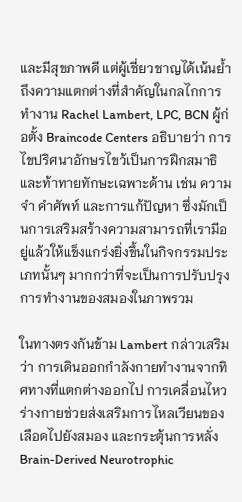และมีสุขภาพดี แต่ผู้เชี่ยวชาญได้เน้นย้ำถึงความแตกต่างที่สำคัญในกลไกการทำงาน Rachel Lambert, LPC, BCN ผู้ก่อตั้ง Braincode Centers อธิบายว่า การไขปริศนาอักษรไขว้เป็นการฝึกสมาธิและท้าทายทักษะเฉพาะด้าน เช่น ความจำ คำศัพท์ และการแก้ปัญหา ซึ่งมักเป็นการเสริมสร้างความสามารถที่เรามีอยู่แล้วให้แข็งแกร่งยิ่งขึ้นในกิจกรรมประเภทนั้นๆ มากกว่าที่จะเป็นการปรับปรุงการทำงานของสมองในภาพรวม

ในทางตรงกันข้าม Lambert กล่าวเสริมว่า การเดินออกกำลังกายทำงานจากทิศทางที่แตกต่างออกไป การเคลื่อนไหวร่างกายช่วยส่งเสริมการไหลเวียนของเลือดไปยังสมอง และกระตุ้นการหลั่ง Brain-Derived Neurotrophic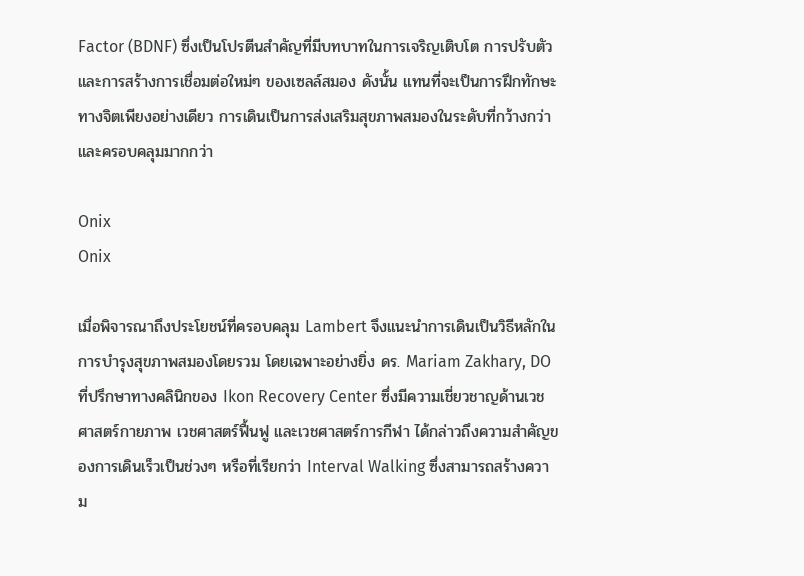Factor (BDNF) ซึ่งเป็นโปรตีนสำคัญที่มีบทบาทในการเจริญเติบโต การปรับตัว และการสร้างการเชื่อมต่อใหม่ๆ ของเซลล์สมอง ดังนั้น แทนที่จะเป็นการฝึกทักษะทางจิตเพียงอย่างเดียว การเดินเป็นการส่งเสริมสุขภาพสมองในระดับที่กว้างกว่าและครอบคลุมมากกว่า

Onix
Onix

เมื่อพิจารณาถึงประโยชน์ที่ครอบคลุม Lambert จึงแนะนำการเดินเป็นวิธีหลักในการบำรุงสุขภาพสมองโดยรวม โดยเฉพาะอย่างยิ่ง ดร. Mariam Zakhary, DO ที่ปรึกษาทางคลินิกของ Ikon Recovery Center ซึ่งมีความเชี่ยวชาญด้านเวชศาสตร์กายภาพ เวชศาสตร์ฟื้นฟู และเวชศาสตร์การกีฬา ได้กล่าวถึงความสำคัญของการเดินเร็วเป็นช่วงๆ หรือที่เรียกว่า Interval Walking ซึ่งสามารถสร้างความ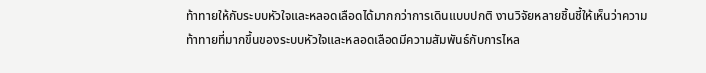ท้าทายให้กับระบบหัวใจและหลอดเลือดได้มากกว่าการเดินแบบปกติ งานวิจัยหลายชิ้นชี้ให้เห็นว่าความท้าทายที่มากขึ้นของระบบหัวใจและหลอดเลือดมีความสัมพันธ์กับการไหล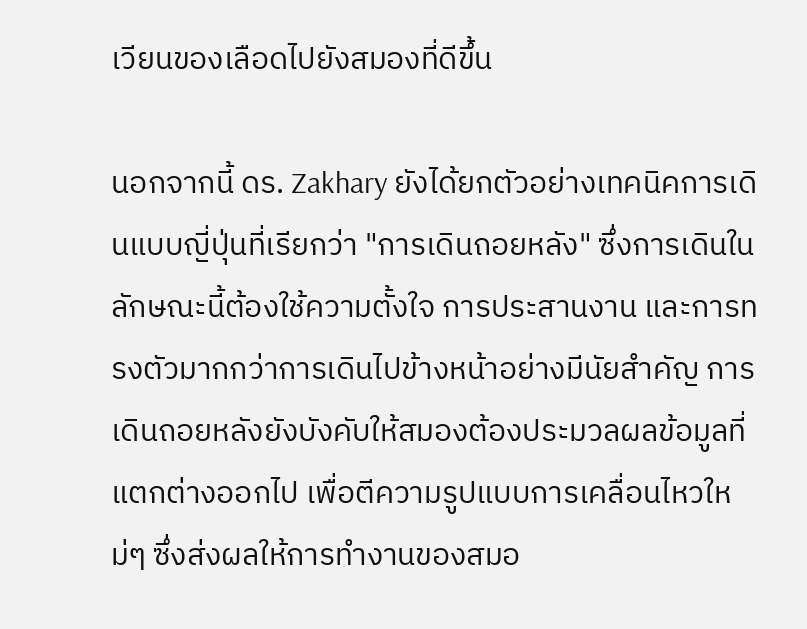เวียนของเลือดไปยังสมองที่ดีขึ้น

นอกจากนี้ ดร. Zakhary ยังได้ยกตัวอย่างเทคนิคการเดินแบบญี่ปุ่นที่เรียกว่า "การเดินถอยหลัง" ซึ่งการเดินในลักษณะนี้ต้องใช้ความตั้งใจ การประสานงาน และการทรงตัวมากกว่าการเดินไปข้างหน้าอย่างมีนัยสำคัญ การเดินถอยหลังยังบังคับให้สมองต้องประมวลผลข้อมูลที่แตกต่างออกไป เพื่อตีความรูปแบบการเคลื่อนไหวใหม่ๆ ซึ่งส่งผลให้การทำงานของสมอ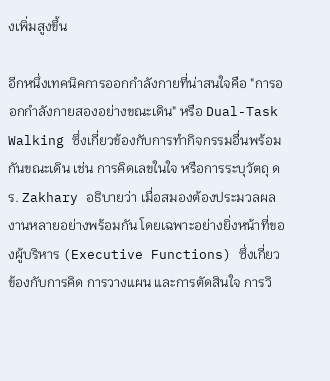งเพิ่มสูงขึ้น

อีกหนึ่งเทคนิคการออกกำลังกายที่น่าสนใจคือ "การออกกำลังกายสองอย่างขณะเดิน" หรือ Dual-Task Walking ซึ่งเกี่ยวข้องกับการทำกิจกรรมอื่นพร้อมกันขณะเดิน เช่น การคิดเลขในใจ หรือการระบุวัตถุ ดร. Zakhary อธิบายว่า เมื่อสมองต้องประมวลผลงานหลายอย่างพร้อมกัน โดยเฉพาะอย่างยิ่งหน้าที่ของผู้บริหาร (Executive Functions) ซึ่งเกี่ยวข้องกับการคิด การวางแผน และการตัดสินใจ การวิ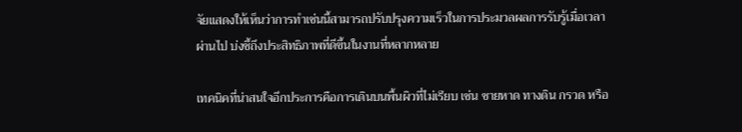จัยแสดงให้เห็นว่าการทำเช่นนี้สามารถปรับปรุงความเร็วในการประมวลผลการรับรู้เมื่อเวลาผ่านไป บ่งชี้ถึงประสิทธิภาพที่ดีขึ้นในงานที่หลากหลาย

เทคนิคที่น่าสนใจอีกประการคือการเดินบนพื้นผิวที่ไม่เรียบ เช่น ชายหาด ทางดิน กรวด หรือ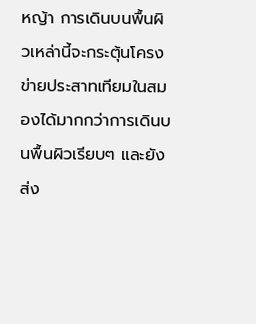หญ้า การเดินบนพื้นผิวเหล่านี้จะกระตุ้นโครงข่ายประสาทเทียมในสมองได้มากกว่าการเดินบนพื้นผิวเรียบๆ และยังส่ง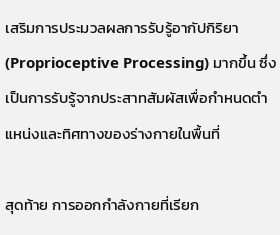เสริมการประมวลผลการรับรู้อากัปกิริยา (Proprioceptive Processing) มากขึ้น ซึ่งเป็นการรับรู้จากประสาทสัมผัสเพื่อกำหนดตำแหน่งและทิศทางของร่างกายในพื้นที่

สุดท้าย การออกกำลังกายที่เรียก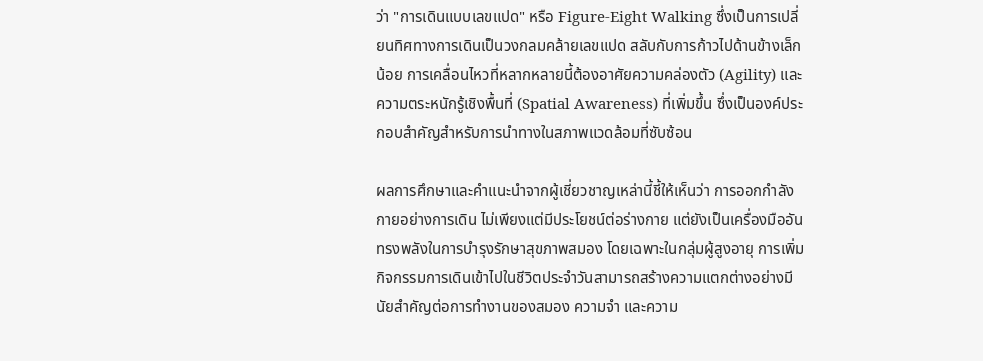ว่า "การเดินแบบเลขแปด" หรือ Figure-Eight Walking ซึ่งเป็นการเปลี่ยนทิศทางการเดินเป็นวงกลมคล้ายเลขแปด สลับกับการก้าวไปด้านข้างเล็กน้อย การเคลื่อนไหวที่หลากหลายนี้ต้องอาศัยความคล่องตัว (Agility) และความตระหนักรู้เชิงพื้นที่ (Spatial Awareness) ที่เพิ่มขึ้น ซึ่งเป็นองค์ประกอบสำคัญสำหรับการนำทางในสภาพแวดล้อมที่ซับซ้อน

ผลการศึกษาและคำแนะนำจากผู้เชี่ยวชาญเหล่านี้ชี้ให้เห็นว่า การออกกำลังกายอย่างการเดิน ไม่เพียงแต่มีประโยชน์ต่อร่างกาย แต่ยังเป็นเครื่องมืออันทรงพลังในการบำรุงรักษาสุขภาพสมอง โดยเฉพาะในกลุ่มผู้สูงอายุ การเพิ่มกิจกรรมการเดินเข้าไปในชีวิตประจำวันสามารถสร้างความแตกต่างอย่างมีนัยสำคัญต่อการทำงานของสมอง ความจำ และความ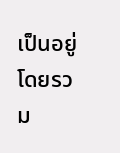เป็นอยู่โดยรวม